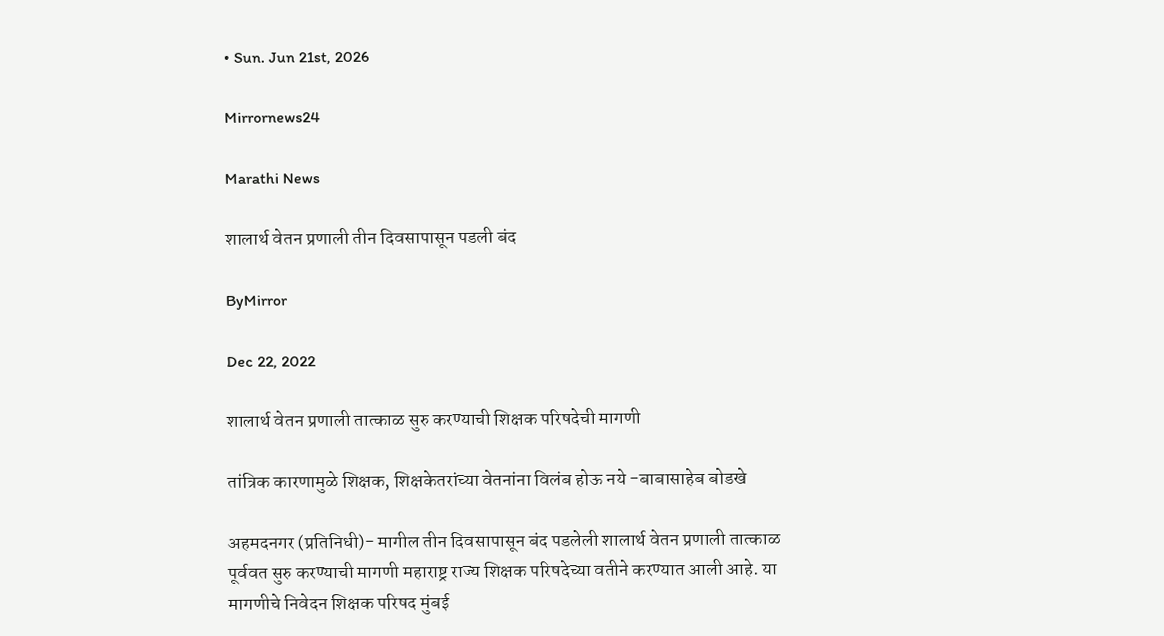• Sun. Jun 21st, 2026

Mirrornews24

Marathi News

शालार्थ वेतन प्रणाली तीन दिवसापासून पडली बंद

ByMirror

Dec 22, 2022

शालार्थ वेतन प्रणाली तात्काळ सुरु करण्याची शिक्षक परिषदेची मागणी

तांत्रिक कारणामुळे शिक्षक, शिक्षकेतरांच्या वेतनांना विलंब होऊ नये -बाबासाहेब बोडखे

अहमदनगर (प्रतिनिधी)- मागील तीन दिवसापासून बंद पडलेली शालार्थ वेतन प्रणाली तात्काळ पूर्ववत सुरु करण्याची मागणी महाराष्ट्र राज्य शिक्षक परिषदेच्या वतीने करण्यात आली आहे. या मागणीचे निवेदन शिक्षक परिषद मुंबई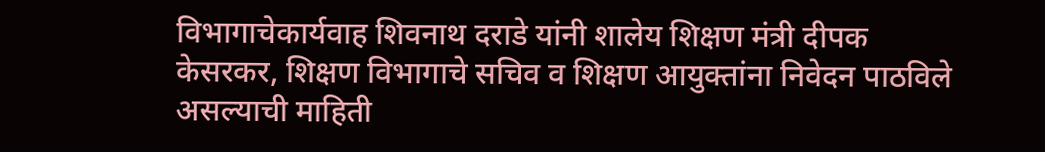विभागाचेकार्यवाह शिवनाथ दराडे यांनी शालेय शिक्षण मंत्री दीपक केसरकर, शिक्षण विभागाचे सचिव व शिक्षण आयुक्तांना निवेदन पाठविले असल्याची माहिती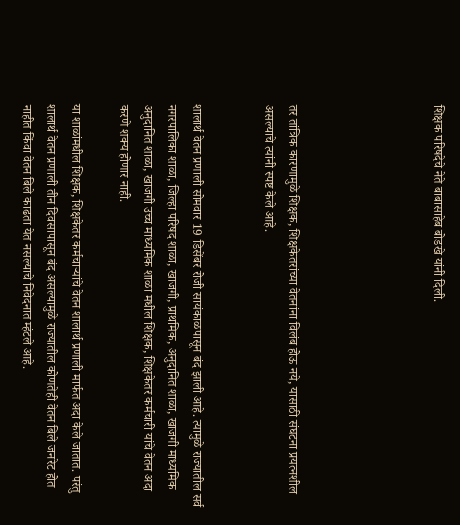शिक्षक परिषदेचे नेते बाबासाहेब बोडखे यांनी दिली.





तर तांत्रिक कारणामुळे शिक्षक, शिक्षकेतरांच्या वेतनांना विलंब होऊ नये, यासाठी संघटना प्रयत्नशील असल्याचे त्यांनी स्पष्ट केले आहे.


शालार्थ वेतन प्रणाली सोमवार 19 डिसेंबर रोजी सायंकाळपासून बंद झाली आहे. त्यामुळे राज्यातील सर्व नगरपालिका शाळा, जिल्हा परिषद शाळा, खाजगी, प्राथमिक, अनुदानित शाळा, खाजगी माध्यमिक अनुदानित शाळा, खाजगी उच्च माध्यमिक शाळा मधील शिक्षक, शिक्षकेतर कर्मचारी यांचे वेतन अदा करणे शक्य होणार नाही.

या शाळांमधील शिक्षक, शिक्षकेतर कर्मचार्‍यांचे वेतन शालार्थ प्रणाली मार्फत अदा केले जातात. परंतु शालार्थ वेतन प्रणाली तीन दिवसापासून बंद असल्यामुळे राज्यातील कोणतेही वेतन बिले जनरेट होत नाहीत किंवा वेतन बिले काढता येत नसल्याचे निवेदनात म्हंटले आहे.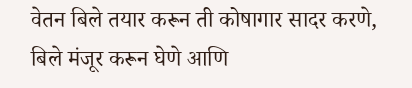वेतन बिले तयार करून ती कोषागार सादर करणे, बिले मंजूर करून घेणे आणि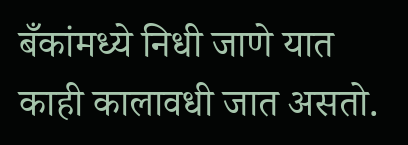बँकांमध्ये निधी जाणे यात काही कालावधी जात असतो.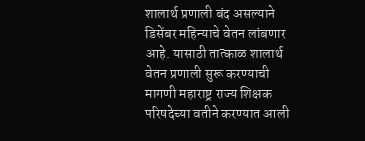शालार्थ प्रणाली बंद असल्याने डिसेंबर महिन्याचे वेतन लांबणार आहे. यासाठी तात्काळ शालार्थ वेतन प्रणाली सुरू करण्याची मागणी महाराष्ट्र राज्य शिक्षक परिषदेच्या वतीने करण्यात आली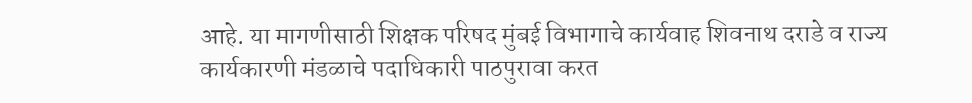आहे. या मागणीसाठी शिक्षक परिषद मुंबई विभागाचे कार्यवाह शिवनाथ दराडे व राज्य कार्यकारणी मंडळाचे पदाधिकारी पाठपुरावा करत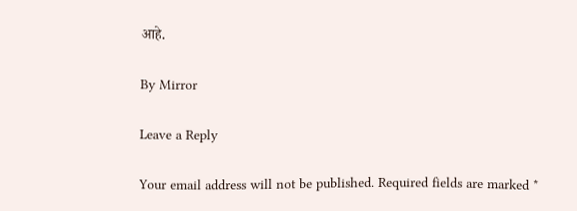आहे.

By Mirror

Leave a Reply

Your email address will not be published. Required fields are marked *